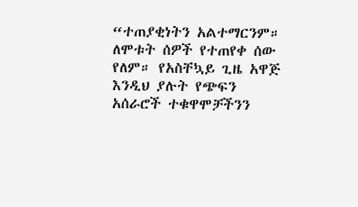“ተጠያቂነትን አልተማርንም። ለሞቱት ሰዎች የተጠየቀ ሰው የለም። የአስቸኳይ ጊዜ አዋጅ እንዲህ ያሉት የጭፍን አሰራሮች ተቁዋሞቻችንን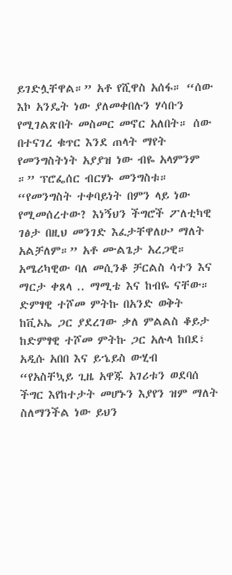ይገድሏቸዋል።” አቶ የሺዋስ አሰፋ። “ሰው እኮ አንዴት ነው ያለመቀበሉን ሃሳቡን የሚገልጽበት መስመር መኖር አለበት። ሰው በተናገረ ቁጥር እንደ ጠላት ማየት የመንግስትነት አያያዝ ነው ብዬ አላምንም ።” ፕሮፌሰር ብርሃኑ መንግስቱ። “የመንግስት ተቀባይነት በምን ላይ ነው የሚመሰረተው? እነኝህን ችግሮች ፖለቲካዊ ገፅታ በዚህ መንገድ እፈታቸዋለሁ’ ማለት አልቻለም።” አቶ ሙልጌታ አረጋዊ።
አሜሪካዊው ባለ መሲንቆ ቻርልስ ሳተን እና ማርታ ቀጸላ .. ማሚቴ እና ከብዬ ናቸው።
ድምፃዊ ተሾመ ምትኩ በአንድ ወቅት ከቪኦኤ ጋር ያደረገው ቃለ ምልልስ ቆይታ ከድምፃዊ ተሾመ ምትኩ ጋር አሉላ ከበደ፣ አዲሱ አበበ እና ይኄይስ ውሂብ
“የአስቸኳይ ጊዜ አዋጁ አገሪቱን ወደባሰ ችግር እየከተታት መሆኑን እያየን ዝም ማለት ስለማንችል ነው ይህን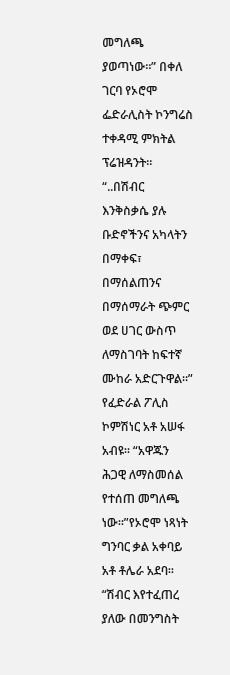መግለጫ ያወጣነው።” በቀለ ገርባ የኦሮሞ ፌድራሊስት ኮንግሬስ ተቀዳሚ ምክትል ፕሬዝዳንት።
“..በሽብር እንቅስቃሴ ያሉ ቡድኖችንና አካላትን በማቀፍ፣ በማሰልጠንና በማሰማራት ጭምር ወደ ሀገር ውስጥ ለማስገባት ከፍተኛ ሙከራ አድርጉዋል።” የፈድራል ፖሊስ ኮምሽነር አቶ አሠፋ አብዩ። “አዋጁን ሕጋዊ ለማስመሰል የተሰጠ መግለጫ ነው።”የኦሮሞ ነጻነት ግንባር ቃል አቀባይ አቶ ቶሌራ አደባ። “ሽብር እየተፈጠረ ያለው በመንግስት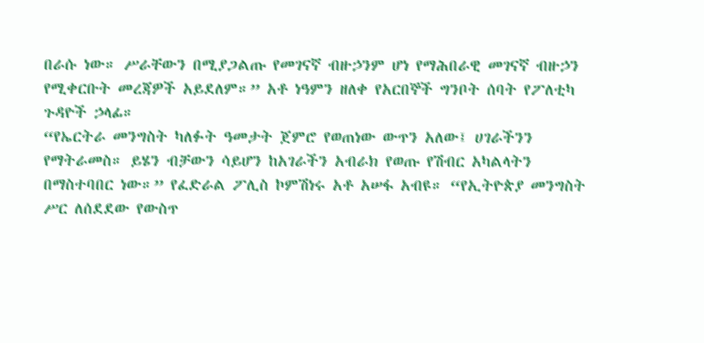በራሱ ነው። ሥራቸውን በሚያጋልጡ የመገናኛ ብዙኃንም ሆነ የማሕበራዊ መገናኛ ብዙኃን የሚቀርቡት መረጃዎች አይደለም።” አቶ ነዓምን ዘለቀ የአርበኞች ግንቦት ሰባት የፖለቲካ ጉዳዮች ኃላፊ።
“የኤርትራ መንግስት ካለፉት ዓመታት ጀምሮ የወጠነው ውጥን አለው፤ ሀገራችንን የማትራመስ። ይሄን ብቻውን ሳይሆን ከአገራችን አብራክ የወጡ የሽብር አካልላትን በማስተባበር ነው።” የፈድራል ፖሊስ ኮምሽነሩ አቶ አሠፋ አብዩ። “የኢትዮጵያ መንግስት ሥር ለሰደደው የውስጥ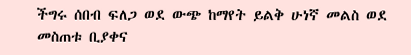ችግሩ ሰበብ ፍለጋ ወደ ውጭ ከማየት ይልቅ ሁነኛ መልስ ወደ መስጠቱ ቢያቀና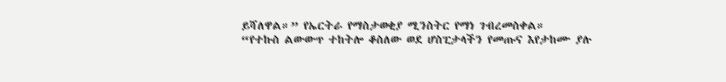ይሻለዋል።” የኤርትራ የማስታወቂያ ሚንስትር የማነ ገብረመስቀል።
“የተኩስ ልውውጥ ተከትሎ ቆስለው ወደ ሆስፒታላችን የመጡና እየታከሙ ያሉ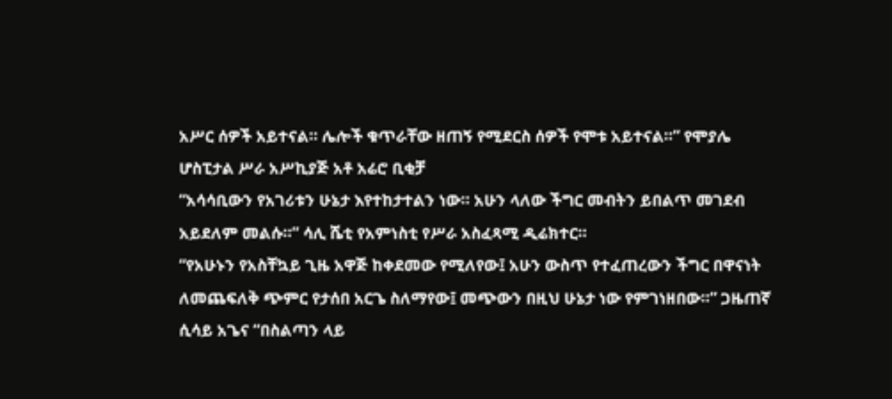አሥር ሰዎች አይተናል። ሌሎች ቁጥራቸው ዘጠኝ የሚደርስ ሰዎች የሞቱ አይተናል።” የሞያሌ ሆስፒታል ሥራ አሥኪያጅ አቶ አሬሮ ቢቂቻ
“አሳሳቢውን የአገሪቱን ሁኔታ እየተከታተልን ነው። አሁን ላለው ችግር መብትን ይበልጥ መገደብ አይደለም መልሱ።” ሳሊ ሼቲ የአምነስቲ የሥራ አስፈጻሚ ዲሬክተር።
“የአሁኑን የአስቸኳይ ጊዜ አዋጅ ከቀደመው የሚለየው፤ አሁን ውስጥ የተፈጠረውን ችግር በዋናነት ለመጨፍለቅ ጭምር የታሰበ አርጌ ስለማየው፤ መጭውን በዚህ ሁኔታ ነው የምገነዘበው።” ጋዜጠኛ ሲሳይ አጌና “በስልጣን ላይ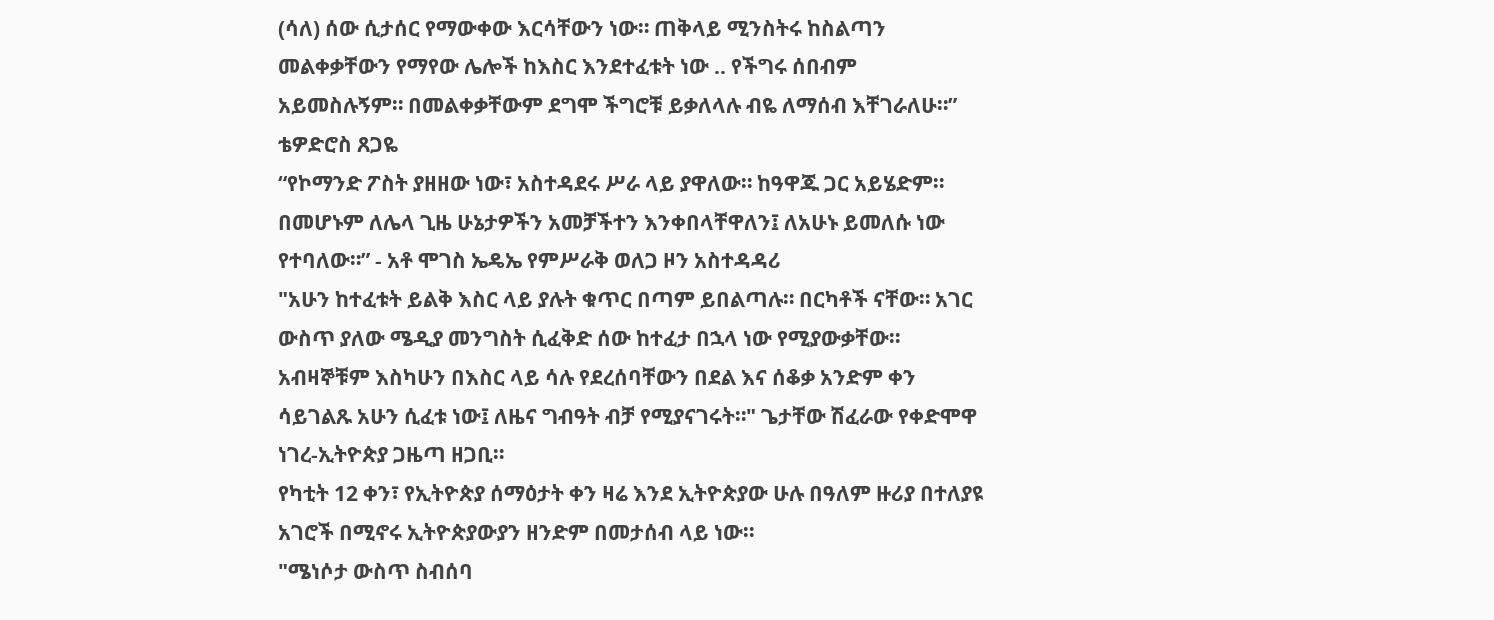(ሳለ) ሰው ሲታሰር የማውቀው እርሳቸውን ነው። ጠቅላይ ሚንስትሩ ከስልጣን መልቀቃቸውን የማየው ሌሎች ከእስር እንደተፈቱት ነው .. የችግሩ ሰበብም አይመስሉኝም። በመልቀቃቸውም ደግሞ ችግሮቹ ይቃለላሉ ብዬ ለማሰብ እቸገራለሁ።” ቴዎድሮስ ጸጋዬ
“የኮማንድ ፖስት ያዘዘው ነው፣ አስተዳደሩ ሥራ ላይ ያዋለው። ከዓዋጁ ጋር አይሄድም። በመሆኑም ለሌላ ጊዜ ሁኔታዎችን አመቻችተን እንቀበላቸዋለን፤ ለአሁኑ ይመለሱ ነው የተባለው።” - አቶ ሞገስ ኤዴኤ የምሥራቅ ወለጋ ዞን አስተዳዳሪ
"አሁን ከተፈቱት ይልቅ እስር ላይ ያሉት ቁጥር በጣም ይበልጣሉ። በርካቶች ናቸው። አገር ውስጥ ያለው ሜዲያ መንግስት ሲፈቅድ ሰው ከተፈታ በኋላ ነው የሚያውቃቸው። አብዛኞቹም እስካሁን በእስር ላይ ሳሉ የደረሰባቸውን በደል እና ሰቆቃ አንድም ቀን ሳይገልጹ አሁን ሲፈቱ ነው፤ ለዜና ግብዓት ብቻ የሚያናገሩት።" ጌታቸው ሽፈራው የቀድሞዋ ነገረ-ኢትዮጵያ ጋዜጣ ዘጋቢ።
የካቲት 12 ቀን፣ የኢትዮጵያ ሰማዕታት ቀን ዛሬ እንደ ኢትዮጵያው ሁሉ በዓለም ዙሪያ በተለያዩ አገሮች በሚኖሩ ኢትዮጵያውያን ዘንድም በመታሰብ ላይ ነው።
"ሜነሶታ ውስጥ ስብሰባ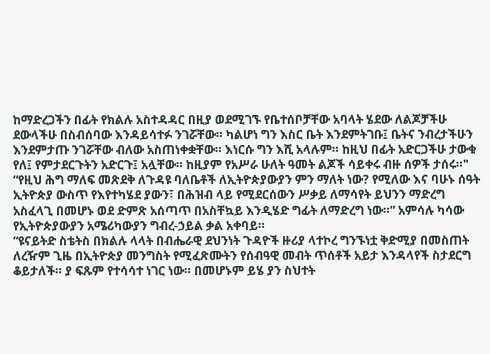ከማድረጋችን በፊት የክልሉ አስተዳዳር በዚያ ወደሚገኙ የቤተሰቦቻቸው አባላት ሄደው ለልጆቻችሁ ደውላችሁ በስብሰባው እንዳይሳተፉ ንገሯቸው። ካልሆነ ግን እስር ቤት እንደምትገቡ፤ ቤትና ንብረታችሁን እንደምታጡ ንገሯቸው ብለው አስጠነቀቋቸው። እነርሱ ግን እሺ አላሉም። ከዚህ በፊት አድርጋችሁ ታውቁ የለ፤ የምታደርጉትን አድርጉ፤ አሏቸው። ከዚያም የአሥራ ሁለት ዓመት ልጆች ሳይቀሩ ብዙ ሰዎች ታሰሩ።"
“የዚህ ሕግ ማለፍ መጽደቅ ለጉዳዩ ባለቤቶች ለኢትዮጵያውያን ምን ማለት ነው? የሚለው እና ባሁኑ ሰዓት ኢትዮጵያ ውስጥ የእየተካሄደ ያውን፣ በሕዝብ ላይ የሚደርሰውን ሥቃይ ለማሳየት ይህንን ማድረግ አስፈላጊ በመሆኑ ወደ ድምጽ አሰጣጥ በአስቸኳይ እንዲሄድ ግፊት ለማድረግ ነው።” አምሳሉ ካሳው የኢትዮጵያውያን አሜሪካውያን ግብረ-ኃይል ቃል አቀባይ።
“ዩናይትድ ስቴትስ በክልሉ ላላት በብሔራዊ ደህንነት ጉዳዮች ዙሪያ ላተኮረ ግንኙነቷ ቅድሚያ በመስጠት ለረዥም ጊዜ በኢትዮጵያ መንግስት የሚፈጽሙትን የሰብዓዊ መብት ጥሰቶች አይታ እንዳላየች ስታደርግ ቆይታለች። ያ ፍጹም የተሳሳተ ነገር ነው። በመሆኑም ይሄ ያን ስህተት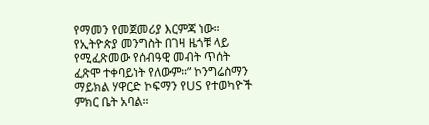የማመን የመጀመሪያ እርምጃ ነው። የኢትዮጵያ መንግስት በገዛ ዜጎቹ ላይ የሚፈጽመው የሰብዓዊ መብት ጥሰት ፈጽሞ ተቀባይነት የለውም።” ኮንግሬስማን ማይክል ሃዋርድ ኮፍማን የUS የተወካዮች ምክር ቤት አባል።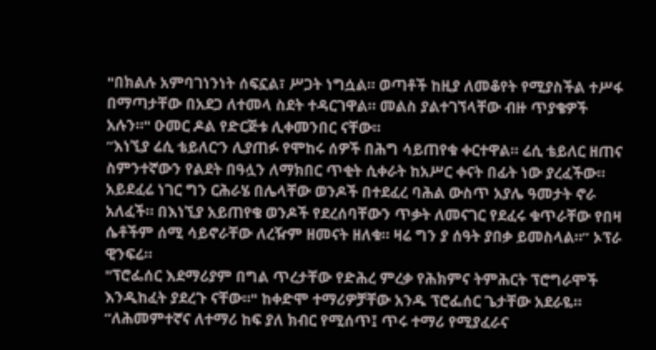"በክልሉ አምባገነንነት ሰፍኗል፣ ሥጋት ነግሷል። ወጣቶች ከዚያ ለመቆየት የሚያስችል ተሥፋ በማጣታቸው በአደጋ ለተመላ ስደት ተዳርገዋል። መልስ ያልተገኘላቸው ብዙ ጥያቄዎች አሉን።" ዑመር ዶል የድርጅቱ ሊቀመንበር ናቸው።
“እነኚያ ሬሲ ቴይለር’ን ሊያጠፉ የሞከሩ ሰዎች በሕግ ሳይጠየቁ ቀርተዋል። ሬሲ ቴይለር ዘጠና ስምንተኛውን የልደት በዓሏን ለማክበር ጥቂት ሲቀራት ከአሥር ቀናት በፊት ነው ያረፈችው። አይደፈሬ ነገር ግን ርሕራሄ በሌላቸው ወንዶች በተደፈረ ባሕል ውስጥ አያሌ ዓመታት ኖራ አለፈች። በእነኚያ አይጠየቄ ወንዶች የደረሰባቸውን ጥቃት ለመናገር የደፈሩ ቁጥራቸው የበዛ ሴቶችም ሰሚ ሳይኖራቸው ለረዥም ዘመናት ዘለቁ። ዛሬ ግን ያ ሰዓት ያበቃ ይመስላል።” ኦፕራ ዊንፍሬ።
"ፕሮፌሰር እደማሪያም በግል ጥረታቸው የድሕረ ምረቃ የሕክምና ትምሕርት ፕሮግራሞች እንዲከፈት ያደረጉ ናቸው።" ከቀድሞ ተማሪዎቻቸው አንዱ ፕሮፌሰር ጌታቸው አደራዬ። “ለሕመምተኛና ለተማሪ ከፍ ያለ ክብር የሚሰጥ፤ ጥሩ ተማሪ የሚያፈራና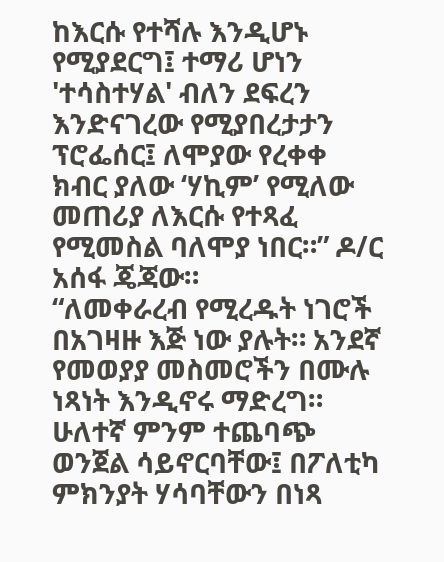ከእርሱ የተሻሉ እንዲሆኑ የሚያደርግ፤ ተማሪ ሆነን 'ተሳስተሃል' ብለን ደፍረን እንድናገረው የሚያበረታታን ፕሮፌሰር፤ ለሞያው የረቀቀ ክብር ያለው ‘ሃኪም’ የሚለው መጠሪያ ለእርሱ የተጻፈ የሚመስል ባለሞያ ነበር።” ዶ/ር አሰፋ ጄጃው።
“ለመቀራረብ የሚረዱት ነገሮች በአገዛዙ እጅ ነው ያሉት። አንደኛ የመወያያ መስመሮችን በሙሉ ነጻነት እንዲኖሩ ማድረግ። ሁለተኛ ምንም ተጨባጭ ወንጀል ሳይኖርባቸው፤ በፖለቲካ ምክንያት ሃሳባቸውን በነጻ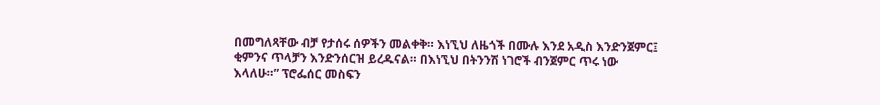በመግለጻቸው ብቻ የታሰሩ ሰዎችን መልቀቅ። እነኚህ ለዜጎች በሙሉ እንደ አዲስ እንድንጀምር፤ ቂምንና ጥላቻን እንድንሰርዝ ይረዱናል። በእነኚህ በትንንሽ ነገሮች ብንጀምር ጥሩ ነው እላለሁ።” ፕሮፌሰር መስፍን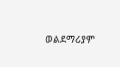ወልደማሪያም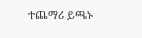ተጨማሪ ይጫኑ